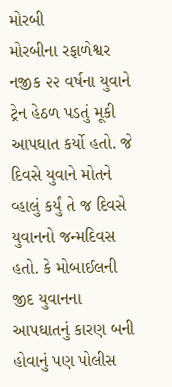મોરબી
મોરબીના રફાળેશ્વર નજીક ૨૨ વર્ષના યુવાને ટ્રેન હેઠળ પડતું મૂકી આપઘાત કર્યો હતો. જે દિવસે યુવાને મોતને વ્હાલું કર્યું તે જ દિવસે યુવાનનો જન્મદિવસ હતો. કે મોબાઈલની જીદ યુવાનના આપઘાતનું કારણ બની હોવાનું પણ પોલીસ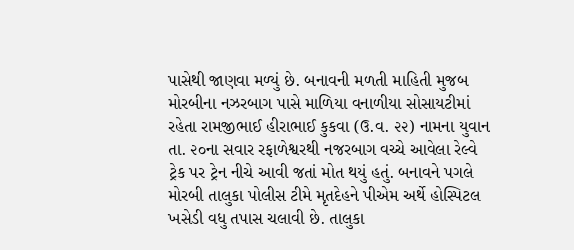પાસેથી જાણવા મળ્યું છે. બનાવની મળતી માહિતી મુજબ મોરબીના નઝરબાગ પાસે માળિયા વનાળીયા સોસાયટીમાં રહેતા રામજીભાઈ હીરાભાઈ કુકવા (ઉ.વ. ૨૨) નામના યુવાન તા. ૨૦ના સવાર રફાળેશ્વરથી નજરબાગ વચ્ચે આવેલા રેલ્વે ટ્રેક પર ટ્રેન નીચે આવી જતાં મોત થયું હતું. બનાવને પગલે મોરબી તાલુકા પોલીસ ટીમે મૃતદેહને પીએમ અર્થે હોસ્પિટલ ખસેડી વધુ તપાસ ચલાવી છે. તાલુકા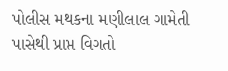પોલીસ મથકના મણીલાલ ગામેતી પાસેથી પ્રાપ્ત વિગતો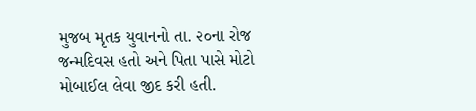મુજબ મૃતક યુવાનનો તા. ૨૦ના રોજ જન્મદિવસ હતો અને પિતા પાસે મોટો મોબાઈલ લેવા જીદ કરી હતી.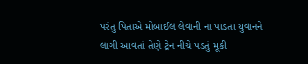પરંતુ પિતાએ મોબાઈલ લેવાની ના પાડતા યુવાનને લાગી આવતાં તેણે ટ્રેન નીચે પડતું મૂકી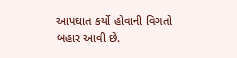આપઘાત કર્યો હોવાની વિગતો બહાર આવી છે.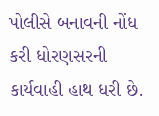પોલીસે બનાવની નોંધ કરી ધોરણસરની કાર્યવાહી હાથ ધરી છે.